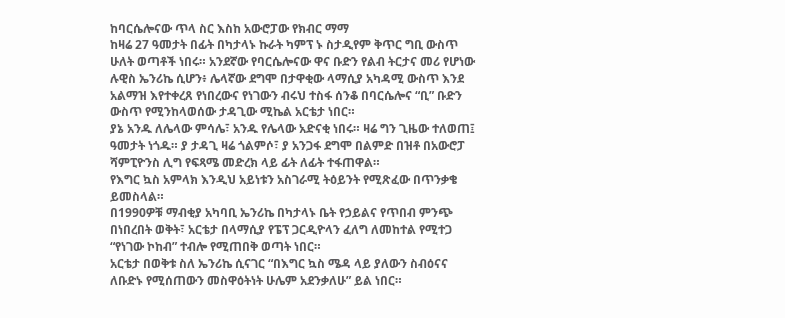ከባርሴሎናው ጥላ ስር እስከ አውሮፓው የክብር ማማ
ከዛሬ 27 ዓመታት በፊት በካታላኑ ኩራት ካምፕ ኑ ስታዲየም ቅጥር ግቢ ውስጥ ሁለት ወጣቶች ነበሩ። አንደኛው የባርሴሎናው ዋና ቡድን የልብ ትርታና መሪ የሆነው ሉዊስ ኤንሪኬ ሲሆን፥ ሌላኛው ደግሞ በታዋቂው ላማሲያ አካዳሚ ውስጥ እንደ አልማዝ እየተቀረጸ የነበረውና የነገውን ብሩህ ተስፋ ሰንቆ በባርሴሎና “ቢ” ቡድን ውስጥ የሚንከላወሰው ታዳጊው ሚኬል አርቴታ ነበር።
ያኔ አንዱ ለሌላው ምሳሌ፣ አንዱ የሌላው አድናቂ ነበሩ። ዛሬ ግን ጊዜው ተለወጠ፤ ዓመታት ነጎዱ። ያ ታዳጊ ዛሬ ጎልምሶ፣ ያ አንጋፋ ደግሞ በልምድ በዝቶ በአውሮፓ ሻምፒዮንስ ሊግ የፍጻሜ መድረክ ላይ ፊት ለፊት ተፋጠዋል።
የእግር ኳስ አምላክ እንዲህ አይነቱን አስገራሚ ትዕይንት የሚጽፈው በጥንቃቄ ይመስላል።
በ1990ዎቹ ማብቂያ አካባቢ ኤንሪኬ በካታላኑ ቤት የኃይልና የጥበብ ምንጭ በነበረበት ወቅት፣ አርቴታ በላማሲያ የፔፕ ጋርዲዮላን ፈለግ ለመከተል የሚተጋ “የነገው ኮከብ” ተብሎ የሚጠበቅ ወጣት ነበር።
አርቴታ በወቅቱ ስለ ኤንሪኬ ሲናገር “በእግር ኳስ ሜዳ ላይ ያለውን ስብዕናና ለቡድኑ የሚሰጠውን መስዋዕትነት ሁሌም አደንቃለሁ” ይል ነበር።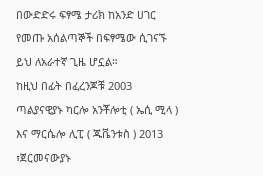በውድድሩ ፍፃሜ ታሪክ ከአንድ ሀገር የመጡ አሰልጣኞች በፍፃሜው ሲገናኙ ይህ ለአራተኛ ጊዜ ሆኗል።
ከዚህ በፊት በፈረንጆቹ 2003 ጣልያናዊያኑ ካርሎ አንቾሎቲ ( ኤሲ ሚላ ) እና ማርሴሎ ሊፒ ( ጁቬንቱስ ) 2013 ፣ጀርመናውያኑ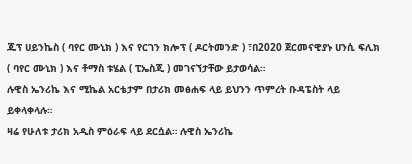ጁፕ ሀይንኬስ ( ባየር ሙኒክ ) እና የርገን ክሎፕ ( ዶርትመንድ ) ፣በ2020 ጀርመናዊያኑ ሀንሲ ፍሊክ ( ባየር ሙኒክ ) እና ቶማስ ቱሄል ( ፒኤስጂ ) መገናኘታቸው ይታወሳል።
ሉዊስ ኤንሪኬ እና ሚኬል አርቴታም በታሪክ መፅሐፍ ላይ ይህንን ጥምረት ቡዳፔስት ላይ ይቀላቀላሉ።
ዛሬ የሁለቱ ታሪክ አዲስ ምዕራፍ ላይ ደርሷል። ሉዊስ ኤንሪኬ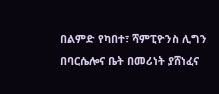በልምድ የካበተ፣ ሻምፒዮንስ ሊግን በባርሴሎና ቤት በመሪነት ያሸነፈና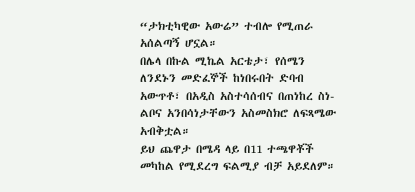“ታክቲካዊው አውሬ” ተብሎ የሚጠራ አሰልጣኝ ሆኗል።
በሌላ በኩል ሚኬል አርቴታ፣ የሰሜን ለንደኑን መድፈኞች ከነበሩበት ድባብ አውጥቶ፣ በአዲስ አስተሳሰብና በጠነከረ ስነ-ልቦና አንበሳነታቸውን አስመስክሮ ለፍጻሜው አብቅቷል።
ይህ ጨዋታ በሜዳ ላይ በ11 ተጫዋቾች መካከል የሚደረግ ፍልሚያ ብቻ አይደለም።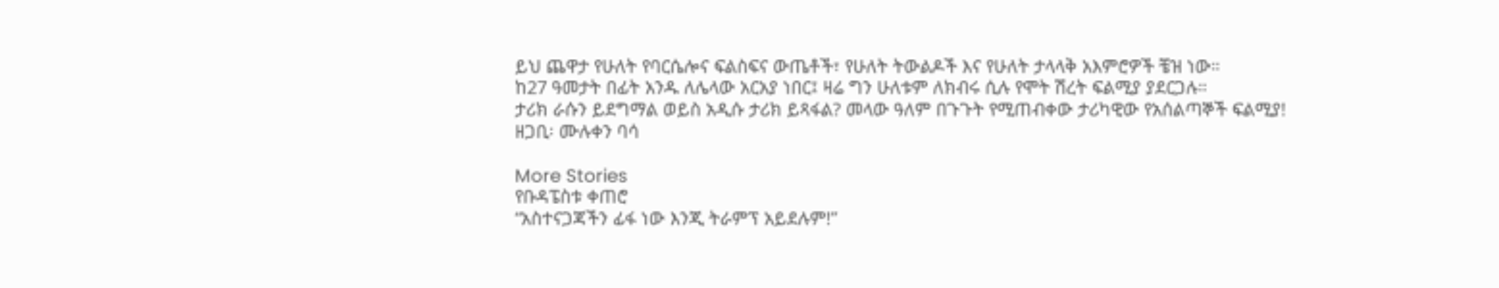ይህ ጨዋታ የሁለት የባርሴሎና ፍልስፍና ውጤቶች፣ የሁለት ትውልዶች እና የሁለት ታላላቅ አእምሮዎች ቼዝ ነው።
ከ27 ዓመታት በፊት አንዱ ለሌላው አርአያ ነበር፤ ዛሬ ግን ሁለቱም ለክብሩ ሲሉ የሞት ሽረት ፍልሚያ ያደርጋሉ።
ታሪክ ራሱን ይደግማል ወይስ አዲሱ ታሪክ ይጻፋል? መላው ዓለም በጉጉት የሚጠብቀው ታሪካዊው የአሰልጣኞች ፍልሚያ!
ዘጋቢ፡ ሙሉቀን ባሳ

More Stories
የቡዳፔስቱ ቀጠሮ
“አስተናጋጃችን ፊፋ ነው እንጂ ትራምፕ አይደሉም!”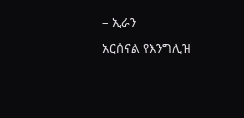– ኢራን
አርሰናል የእንግሊዝ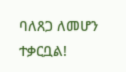ባለጸጋ ለመሆን ተቃርቧል!